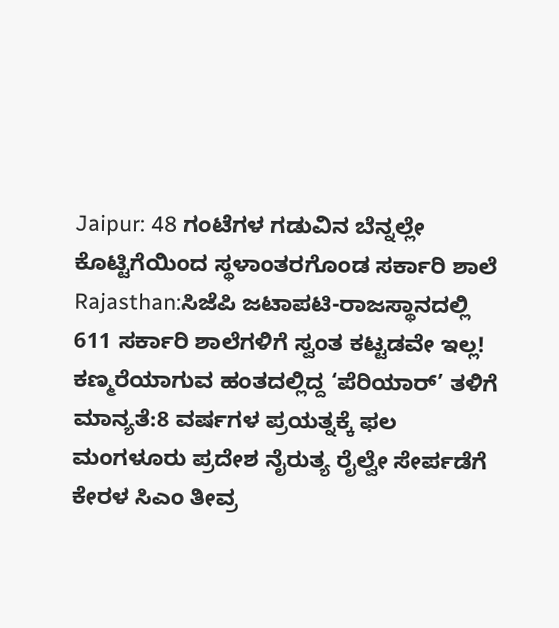Jaipur: 48 ಗಂಟೆಗಳ ಗಡುವಿನ ಬೆನ್ನಲ್ಲೇ ಕೊಟ್ಟಿಗೆಯಿಂದ ಸ್ಥಳಾಂತರಗೊಂಡ ಸರ್ಕಾರಿ ಶಾಲೆ
Rajasthan:ಸಿಜೆಪಿ ಜಟಾಪಟಿ-ರಾಜಸ್ಥಾನದಲ್ಲಿ 611 ಸರ್ಕಾರಿ ಶಾಲೆಗಳಿಗೆ ಸ್ವಂತ ಕಟ್ಟಡವೇ ಇಲ್ಲ!
ಕಣ್ಮರೆಯಾಗುವ ಹಂತದಲ್ಲಿದ್ದ ‘ಪೆರಿಯಾರ್’ ತಳಿಗೆ ಮಾನ್ಯತೆ:8 ವರ್ಷಗಳ ಪ್ರಯತ್ನಕ್ಕೆ ಫಲ
ಮಂಗಳೂರು ಪ್ರದೇಶ ನೈರುತ್ಯ ರೈಲ್ವೇ ಸೇರ್ಪಡೆಗೆ ಕೇರಳ ಸಿಎಂ ತೀವ್ರ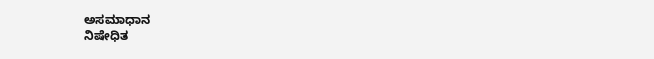ಅಸಮಾಧಾನ
ನಿಷೇಧಿತ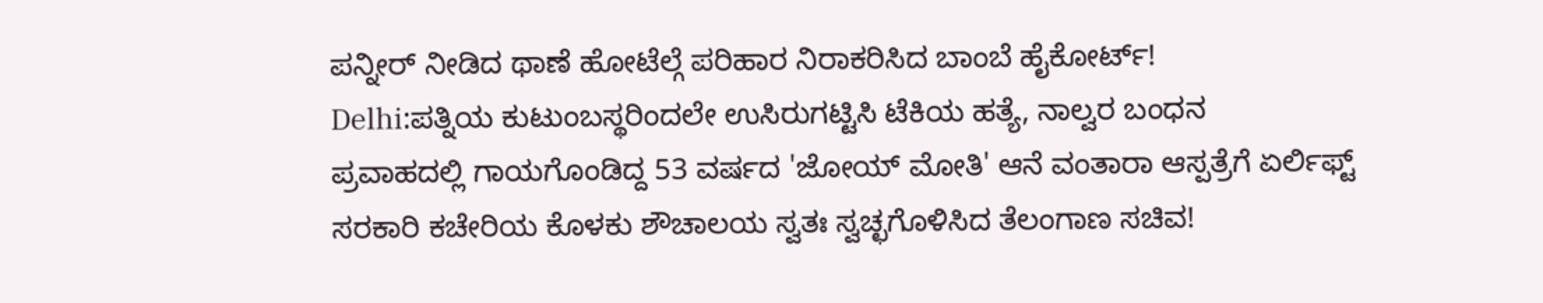ಪನ್ನೀರ್ ನೀಡಿದ ಥಾಣೆ ಹೋಟೆಲ್ಗೆ ಪರಿಹಾರ ನಿರಾಕರಿಸಿದ ಬಾಂಬೆ ಹೈಕೋರ್ಟ್!
Delhi:ಪತ್ನಿಯ ಕುಟುಂಬಸ್ಥರಿಂದಲೇ ಉಸಿರುಗಟ್ಟಿಸಿ ಟೆಕಿಯ ಹತ್ಯೆ, ನಾಲ್ವರ ಬಂಧನ
ಪ್ರವಾಹದಲ್ಲಿ ಗಾಯಗೊಂಡಿದ್ದ 53 ವರ್ಷದ 'ಜೋಯ್ ಮೋತಿ' ಆನೆ ವಂತಾರಾ ಆಸ್ಪತ್ರೆಗೆ ಏರ್ಲಿಫ್ಟ್
ಸರಕಾರಿ ಕಚೇರಿಯ ಕೊಳಕು ಶೌಚಾಲಯ ಸ್ವತಃ ಸ್ವಚ್ಛಗೊಳಿಸಿದ ತೆಲಂಗಾಣ ಸಚಿವ!